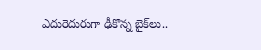ఎదురెదురుగా ఢీకొన్న బైక్‌లు..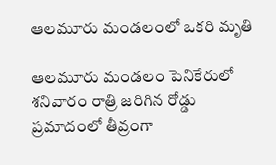ఆలమూరు మండలంలో ఒకరి మృతి

ఆలమూరు మండలం పెనికేరులో శనివారం రాత్రి జరిగిన రోడ్డు ప్రమాదంలో తీవ్రంగా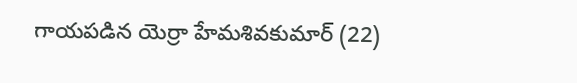గాయపడిన యెర్రా హేమశివకుమార్ (22)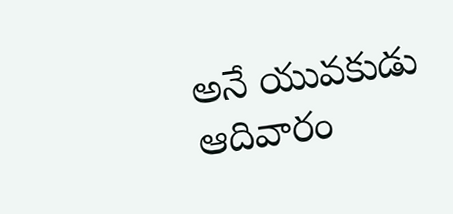అనే యువకుడు ఆదివారం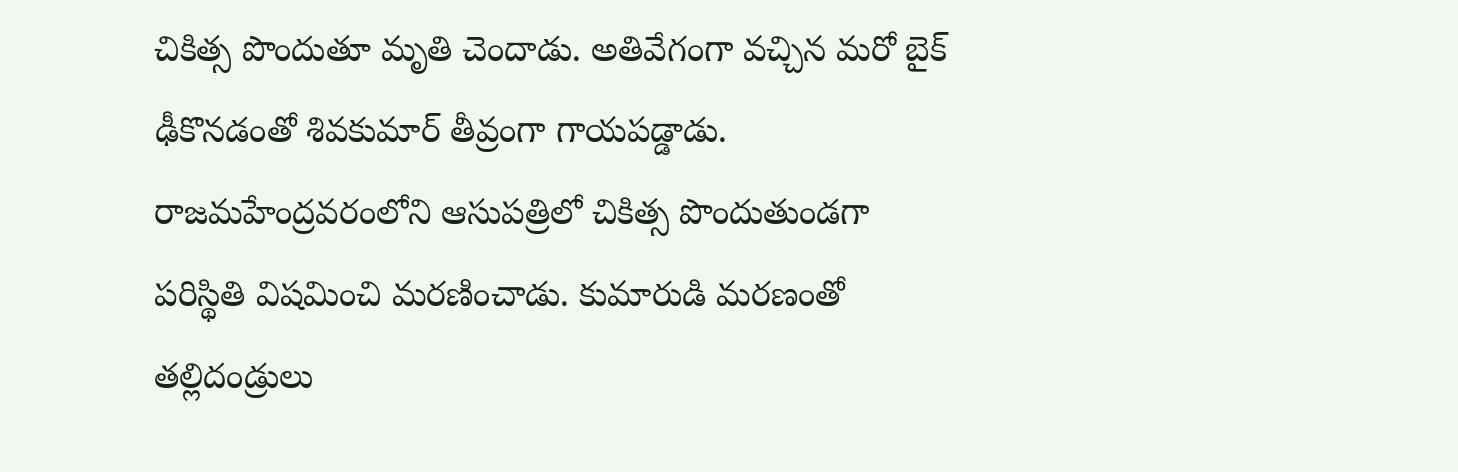చికిత్స పొందుతూ మృతి చెందాడు. అతివేగంగా వచ్చిన మరో బైక్ ఢీకొనడంతో శివకుమార్ తీవ్రంగా గాయపడ్డాడు. రాజమహేంద్రవరంలోని ఆసుపత్రిలో చికిత్స పొందుతుండగా పరిస్థితి విషమించి మరణించాడు. కుమారుడి మరణంతో తల్లిదండ్రులు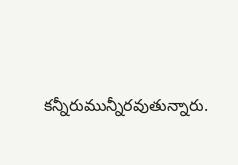కన్నీరుమున్నీరవుతున్నారు.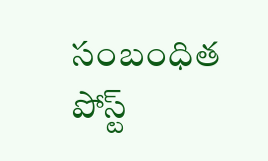సంబంధిత పోస్ట్